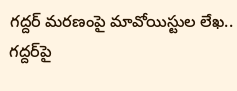గద్దర్ మరణంపై మావోయిస్టుల లేఖ.. గద్దర్‌పై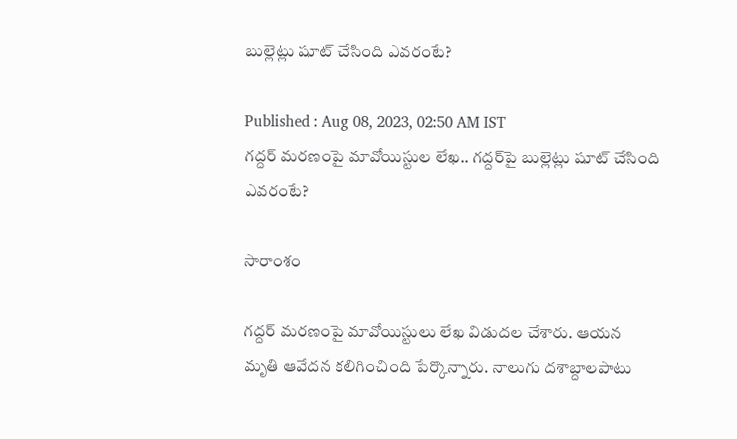బుల్లెట్లు షూట్ చేసింది ఎవరంటే?

Published : Aug 08, 2023, 02:50 AM IST
గద్దర్ మరణంపై మావోయిస్టుల లేఖ.. గద్దర్‌పై బుల్లెట్లు షూట్ చేసింది ఎవరంటే?

సారాంశం

గద్దర్ మరణంపై మావోయిస్టులు లేఖ విడుదల చేశారు. ఆయన మృతి ఆవేదన కలిగించింది పేర్కొన్నారు. నాలుగు దశాబ్దాలపాటు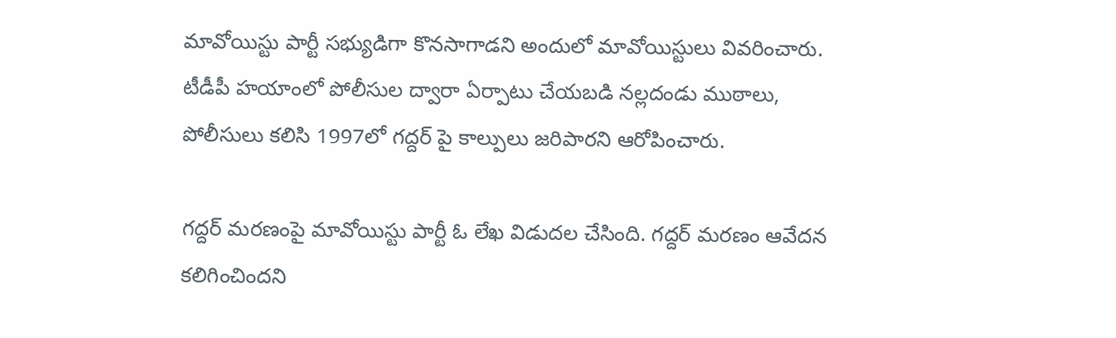మావోయిస్టు పార్టీ సభ్యుడిగా కొనసాగాడని అందులో మావోయిస్టులు వివరించారు. టీడీపీ హయాంలో పోలీసుల ద్వారా ఏర్పాటు చేయబడి నల్లదండు ముఠాలు, పోలీసులు కలిసి 1997లో గద్దర్ పై కాల్పులు జరిపారని ఆరోపించారు.

గద్దర్ మరణంపై మావోయిస్టు పార్టీ ఓ లేఖ విడుదల చేసింది. గద్దర్ మరణం ఆవేదన కలిగించిందని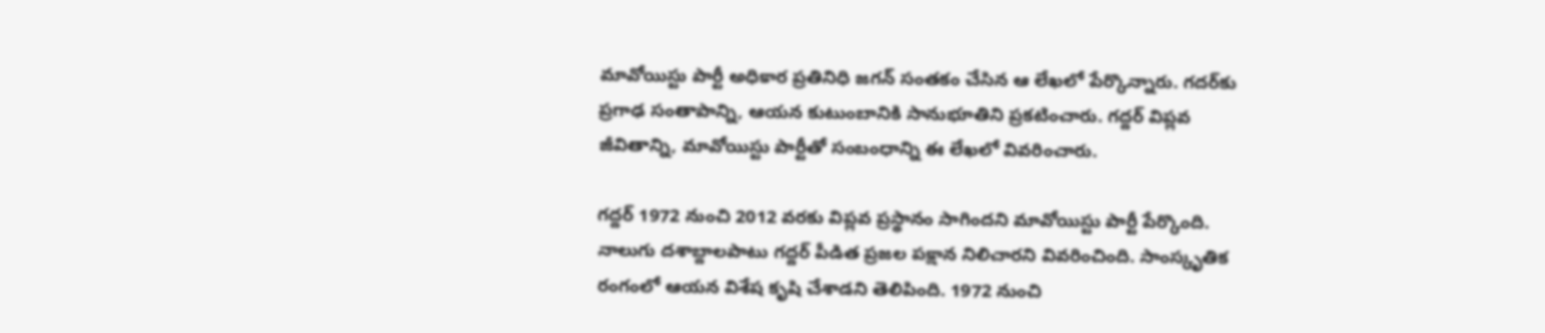మావోయిస్టు పార్టీ అధికార ప్రతినిధి జగన్ సంతకం చేసిన ఆ లేఖలో పేర్కొన్నారు. గదర్‌కు ప్రగాఢ సంతాపాన్ని, ఆయన కుటుంబానికి సానుభూతిని ప్రకటించారు. గద్దర్ విప్లవ జీవితాన్ని, మావోయిస్టు పార్టీతో సంబంధాన్ని ఈ లేఖలో వివరించారు.

గద్దర్ 1972 నుంచి 2012 వరకు విప్లవ ప్రస్థానం సాగిందని మావోయిస్టు పార్టీ పేర్కొంది. నాలుగు దశాబ్దాలపాటు గద్దర్ పీడిత ప్రజల పక్షాన నిలిచారని వివరించింది. సాంస్కృతిక రంగంలో ఆయన విశేష కృషి చేశాడని తెలిపింది. 1972 నుంచి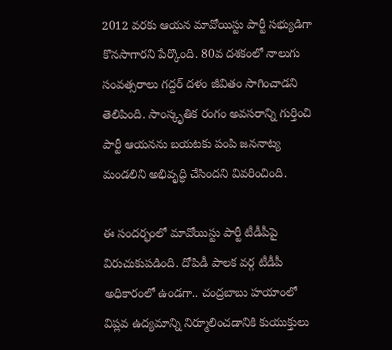2012 వరకు ఆయన మావోయిస్టు పార్టీ సభ్యుడిగా కొనసాగారని పేర్కొంది. 80వ దశకంలో నాలుగు సంవత్సరాలు గద్దర్ దళం జీవితం సాగించాడని తెలిపింది. సాంస్కృతిక రంగం అవసరాన్ని గుర్తించి పార్టీ ఆయనను బయటకు పంపి జననాట్య మండలిని అభివృద్ధి చేసిందని వివరించింది.

ఈ సందర్భంలో మావోయిస్టు పార్టీ టీడీపీపై విరుచుకుపడింది. దోపిడీ పాలక వర్గ టీడీపీ అధికారంలో ఉండగా.. చంద్రబాబు హయాంలో విప్లవ ఉద్యమాన్ని నిర్మూలించడానికి కుయుక్తులు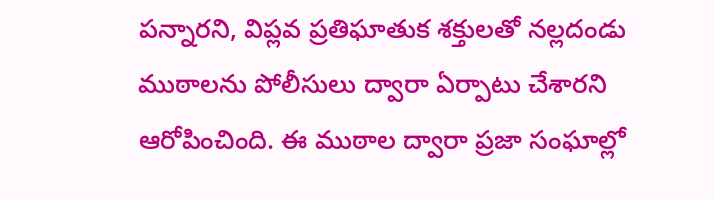పన్నారని, విప్లవ ప్రతిఘాతుక శక్తులతో నల్లదండు ముఠాలను పోలీసులు ద్వారా ఏర్పాటు చేశారని ఆరోపించింది. ఈ ముఠాల ద్వారా ప్రజా సంఘాల్లో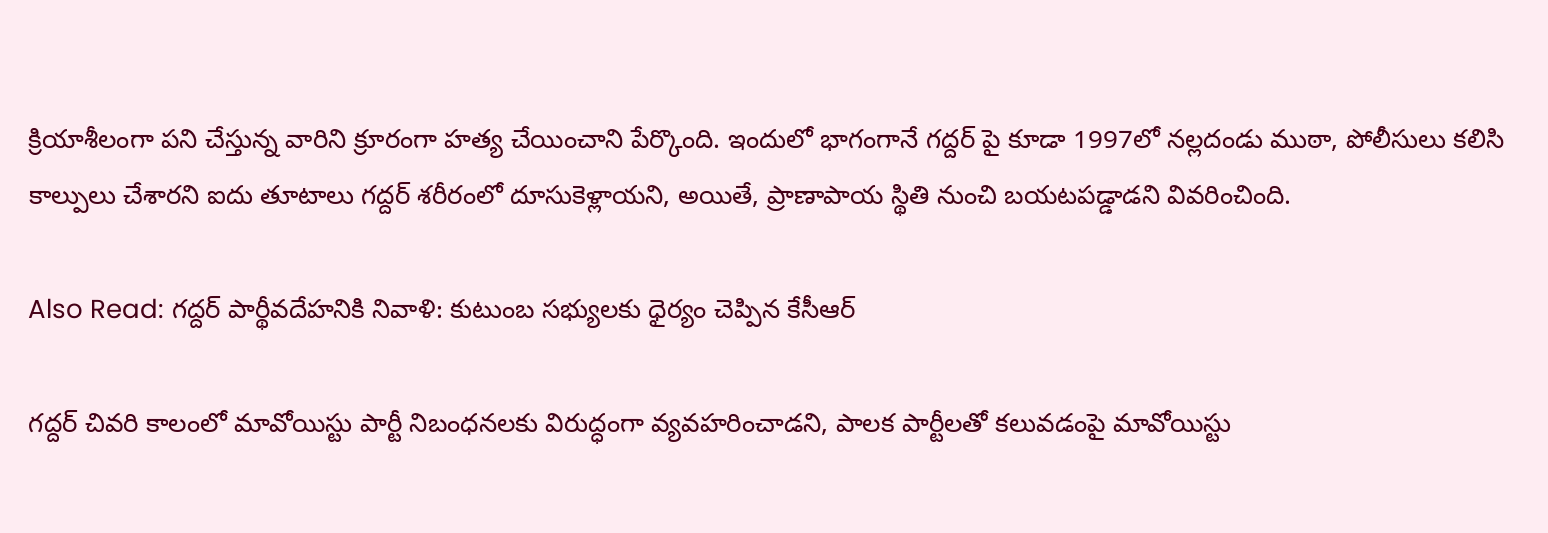క్రియాశీలంగా పని చేస్తున్న వారిని క్రూరంగా హత్య చేయించాని పేర్కొంది. ఇందులో భాగంగానే గద్దర్ పై కూడా 1997లో నల్లదండు ముఠా, పోలీసులు కలిసి కాల్పులు చేశారని ఐదు తూటాలు గద్దర్ శరీరంలో దూసుకెళ్లాయని, అయితే, ప్రాణాపాయ స్థితి నుంచి బయటపడ్డాడని వివరించింది.

Also Read: గద్దర్ పార్థీవదేహనికి నివాళి: కుటుంబ సభ్యులకు ధైర్యం చెప్పిన కేసీఆర్

గద్దర్ చివరి కాలంలో మావోయిస్టు పార్టీ నిబంధనలకు విరుద్ధంగా వ్యవహరించాడని, పాలక పార్టీలతో కలువడంపై మావోయిస్టు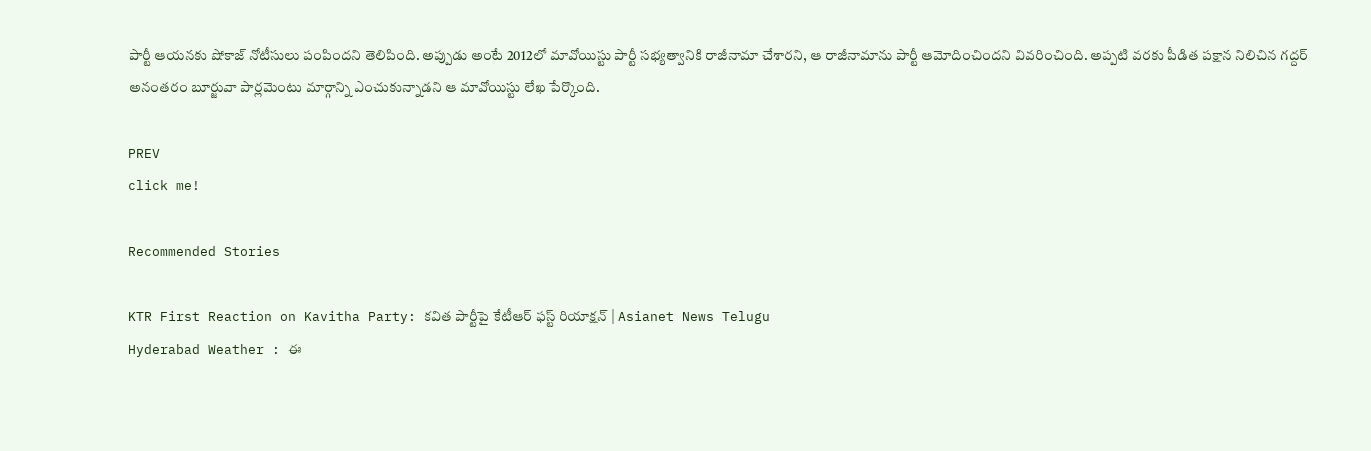పార్టీ ఆయనకు షోకాజ్ నోటీసులు పంపిందని తెలిపింది. అప్పుడు అంటే 2012లో మావోయిస్టు పార్టీ సభ్యత్వానికి రాజీనామా చేశారని, ఆ రాజీనామాను పార్టీ ఆమోదించిందని వివరించింది. అప్పటి వరకు పీడిత పక్షాన నిలిచిన గద్దర్ అనంతరం బూర్జువా పార్లమెంటు మార్గాన్ని ఎంచుకున్నాడని ఆ మావోయిస్టు లేఖ పేర్కొంది.

PREV
click me!

Recommended Stories

KTR First Reaction on Kavitha Party: కవిత పార్టీపై కేటీఆర్‌ ఫస్ట్‌ రియాక్షన్‌ | Asianet News Telugu
Hyderabad Weather : ఈ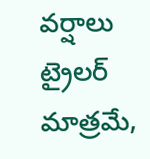వర్షాలు ట్రైలర్ మాత్రమే,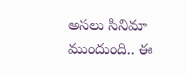అసలు సినిమా ముందుంది.. ఈ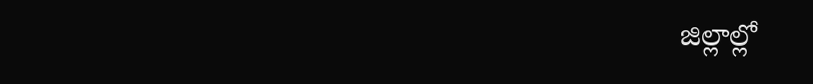జిల్లాల్లో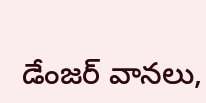డేంజర్ వానలు,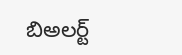బిఅలర్ట్